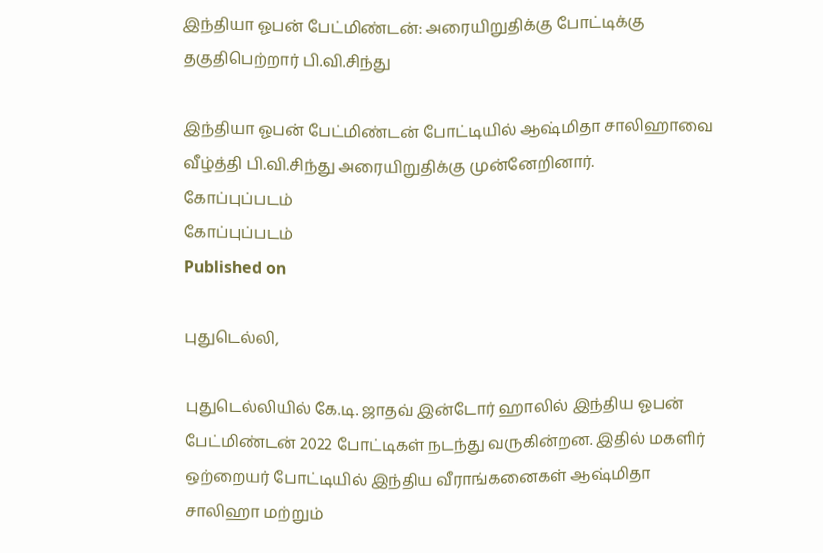இந்தியா ஓபன் பேட்மிண்டன்: அரையிறுதிக்கு போட்டிக்கு தகுதிபெற்றார் பி.வி.சிந்து

இந்தியா ஓபன் பேட்மிண்டன் போட்டியில் ஆஷ்மிதா சாலிஹாவை வீழ்த்தி பி.வி.சிந்து அரையிறுதிக்கு முன்னேறினார்.
கோப்புப்படம்
கோப்புப்படம்
Published on

புதுடெல்லி,

புதுடெல்லியில் கே.டி. ஜாதவ் இன்டோர் ஹாலில் இந்திய ஓபன் பேட்மிண்டன் 2022 போட்டிகள் நடந்து வருகின்றன. இதில் மகளிர் ஒற்றையர் போட்டியில் இந்திய வீராங்கனைகள் ஆஷ்மிதா சாலிஹா மற்றும்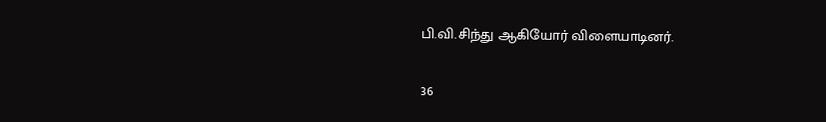பி.வி.சிந்து ஆகியோர் விளையாடினர்.

36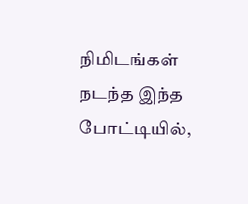நிமிடங்கள் நடந்த இந்த போட்டியில்,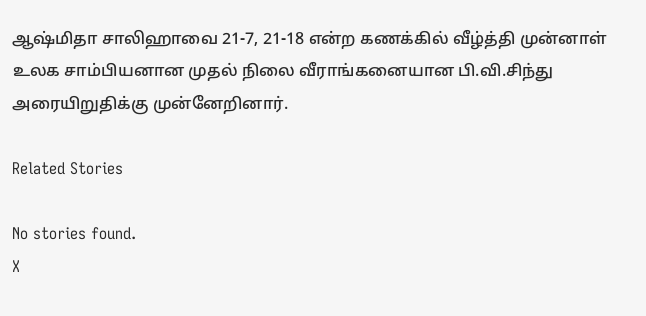ஆஷ்மிதா சாலிஹாவை 21-7, 21-18 என்ற கணக்கில் வீழ்த்தி முன்னாள் உலக சாம்பியனான முதல் நிலை வீராங்கனையான பி.வி.சிந்து அரையிறுதிக்கு முன்னேறினார்.

Related Stories

No stories found.
X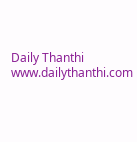Daily Thanthi
www.dailythanthi.com